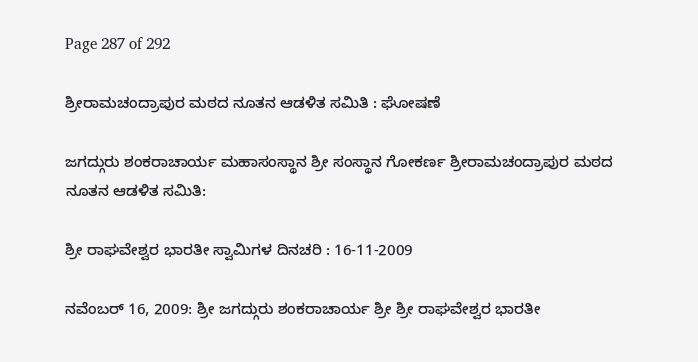Page 287 of 292

ಶ್ರೀರಾಮಚಂದ್ರಾಪುರ ಮಠದ ನೂತನ ಆಡಳಿತ ಸಮಿತಿ : ಘೋಷಣೆ

ಜಗದ್ಗುರು ಶಂಕರಾಚಾರ್ಯ ಮಹಾಸಂಸ್ಥಾನ ಶ್ರೀ ಸಂಸ್ಥಾನ ಗೋಕರ್ಣ ಶ್ರೀರಾಮಚಂದ್ರಾಪುರ ಮಠದ ನೂತನ ಆಡಳಿತ ಸಮಿತಿ:

ಶ್ರೀ ರಾಘವೇಶ್ವರ ಭಾರತೀ ಸ್ವಾಮಿಗಳ ದಿನಚರಿ : 16-11-2009

ನವೆಂಬರ್ 16, 2009: ಶ್ರೀ ಜಗದ್ಗುರು ಶಂಕರಾಚಾರ್ಯ ಶ್ರೀ ಶ್ರೀ ರಾಘವೇಶ್ವರ ಭಾರತೀ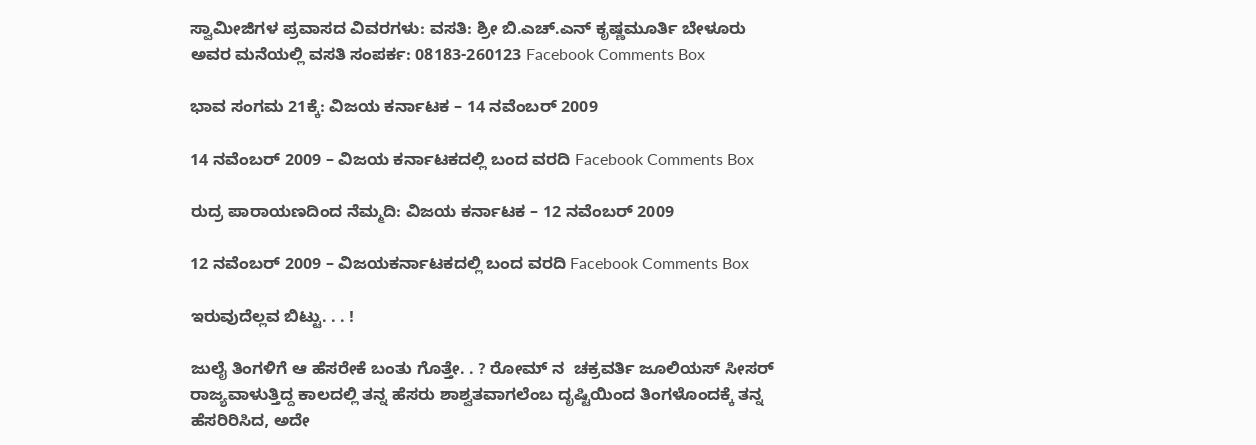ಸ್ವಾಮೀಜಿಗಳ ಪ್ರವಾಸದ ವಿವರಗಳು: ವಸತಿ: ಶ್ರೀ ಬಿ.ಎಚ್.ಎನ್ ಕೃಷ್ಣಮೂರ್ತಿ ಬೇಳೂರು ಅವರ ಮನೆಯಲ್ಲಿ ವಸತಿ ಸಂಪರ್ಕ: 08183-260123 Facebook Comments Box

ಭಾವ ಸಂಗಮ 21ಕ್ಕೆ: ವಿಜಯ ಕರ್ನಾಟಕ – 14 ನವೆಂಬರ್ 2009

14 ನವೆಂಬರ್ 2009 – ವಿಜಯ ಕರ್ನಾಟಕದಲ್ಲಿ ಬಂದ ವರದಿ Facebook Comments Box

ರುದ್ರ ಪಾರಾಯಣದಿಂದ ನೆಮ್ಮದಿ: ವಿಜಯ ಕರ್ನಾಟಕ – 12 ನವೆಂಬರ್ 2009

12 ನವೆಂಬರ್ 2009 – ವಿಜಯಕರ್ನಾಟಕದಲ್ಲಿ ಬಂದ ವರದಿ Facebook Comments Box

ಇರುವುದೆಲ್ಲವ ಬಿಟ್ಟು. . . !

ಜುಲೈ ತಿಂಗಳಿಗೆ ಆ ಹೆಸರೇಕೆ ಬಂತು ಗೊತ್ತೇ. . ? ರೋಮ್ ನ  ಚಕ್ರವರ್ತಿ ಜೂಲಿಯಸ್ ಸೀಸರ್ ರಾಜ್ಯವಾಳುತ್ತಿದ್ದ ಕಾಲದಲ್ಲಿ ತನ್ನ ಹೆಸರು ಶಾಶ್ವತವಾಗಲೆಂಬ ದೃಷ್ಟಿಯಿಂದ ತಿಂಗಳೊಂದಕ್ಕೆ ತನ್ನ ಹೆಸರಿರಿಸಿದ, ಅದೇ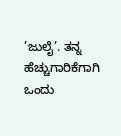’ಜುಲೈ’. ತನ್ನ ಹೆಚ್ಚುಗಾರಿಕೆಗಾಗಿ ಒಂದು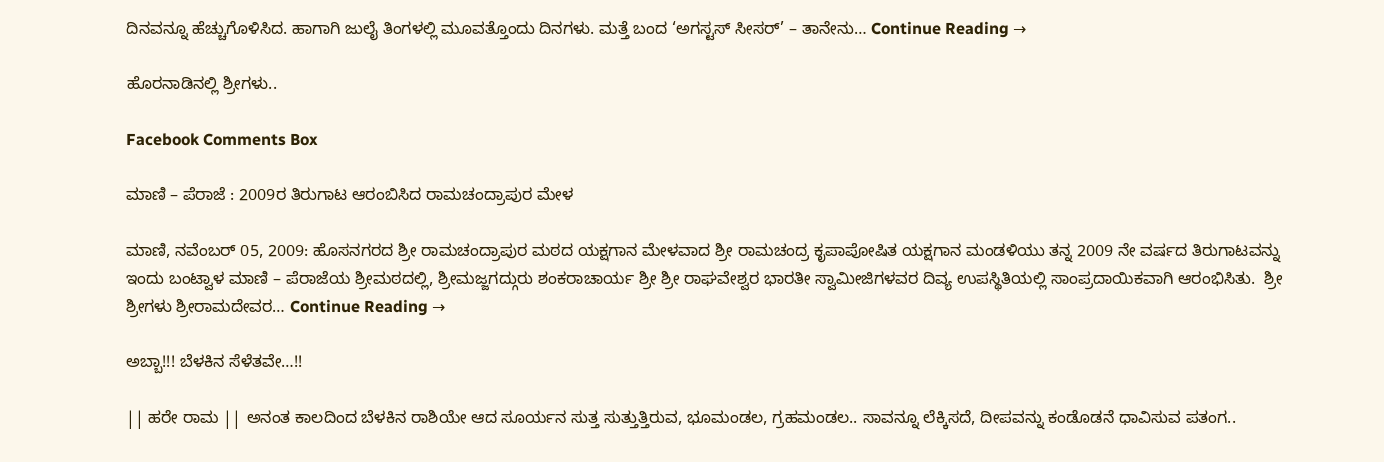ದಿನವನ್ನೂ ಹೆಚ್ಚುಗೊಳಿಸಿದ. ಹಾಗಾಗಿ ಜುಲೈ ತಿಂಗಳಲ್ಲಿ ಮೂವತ್ತೊಂದು ದಿನಗಳು. ಮತ್ತೆ ಬಂದ ‘ಅಗಸ್ಟಸ್ ಸೀಸರ್’ – ತಾನೇನು… Continue Reading →

ಹೊರನಾಡಿನಲ್ಲಿ ಶ್ರೀಗಳು..

Facebook Comments Box

ಮಾಣಿ – ಪೆರಾಜೆ : 2009ರ ತಿರುಗಾಟ ಆರಂಬಿಸಿದ ರಾಮಚಂದ್ರಾಪುರ ಮೇಳ

ಮಾಣಿ, ನವೆಂಬರ್ 05, 2009: ಹೊಸನಗರದ ಶ್ರೀ ರಾಮಚಂದ್ರಾಪುರ ಮಠದ ಯಕ್ಷಗಾನ ಮೇಳವಾದ ಶ್ರೀ ರಾಮಚಂದ್ರ ಕೃಪಾಪೋಷಿತ ಯಕ್ಷಗಾನ ಮಂಡಳಿಯು ತನ್ನ 2009 ನೇ ವರ್ಷದ ತಿರುಗಾಟವನ್ನು ಇಂದು ಬಂಟ್ವಾಳ ಮಾಣಿ – ಪೆರಾಜೆಯ ಶ್ರೀಮಠದಲ್ಲಿ, ಶ್ರೀಮಜ್ಜಗದ್ಗುರು ಶಂಕರಾಚಾರ್ಯ ಶ್ರೀ ಶ್ರೀ ರಾಘವೇಶ್ವರ ಭಾರತೀ ಸ್ವಾಮೀಜಿಗಳವರ ದಿವ್ಯ ಉಪಸ್ಥಿತಿಯಲ್ಲಿ ಸಾಂಪ್ರದಾಯಿಕವಾಗಿ ಆರಂಭಿಸಿತು.  ಶ್ರೀ ಶ್ರೀಗಳು ಶ್ರೀರಾಮದೇವರ… Continue Reading →

ಅಬ್ಬಾ!!! ಬೆಳಕಿನ ಸೆಳೆತವೇ…!!

|| ಹರೇ ರಾಮ || ಅನಂತ ಕಾಲದಿಂದ ಬೆಳಕಿನ ರಾಶಿಯೇ ಆದ ಸೂರ್ಯನ ಸುತ್ತ ಸುತ್ತುತ್ತಿರುವ, ಭೂಮಂಡಲ, ಗ್ರಹಮಂಡಲ.. ಸಾವನ್ನೂ ಲೆಕ್ಕಿಸದೆ, ದೀಪವನ್ನು ಕಂಡೊಡನೆ ಧಾವಿಸುವ ಪತಂಗ..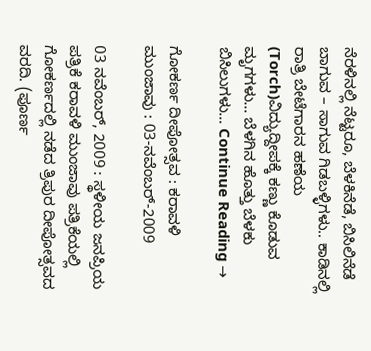ನೆರಳಿನಲ್ಲಿ ನೆಟ್ಟರೂ, ಬೆಳಕಿನೆಡೆ, ಬಿಸಿಲಿನೆಡೆ ಬಾಗುವ – ಸಾಗುವ ಗಿಡಬಳ್ಳಿಗಳು.. ಕಾಡಿನಲ್ಲಿ ರಾತ್ರಿ ಬೇಟೆಗಾರನ ಹಣೆಯ (Torch)ವಿದ್ಯುದ್ದೀಪಕ್ಕೆ ಕಣ್ಣು ಕೊಡುವ ಮೃಗಗಳು… ಬೆಳಗಿನ ಹೊತ್ತು ಬೆಳಕು ಬಿಸಿಲುಗಳು… Continue Reading →

ಗೋಕರ್ಣ ದೀಪೋತ್ಸವ : ಕರಾವಳಿ ಮುಂಜಾವು : 03-ನವೆಂಬರ್-2009

03 ನವೆಂಬರ್, 2009 : ಸ್ಥಳೀಯ ಜನಪ್ರಿಯ ಪತ್ರಿಕೆ ಕರಾವಳಿ ಮುಂಜಾವು ಪತ್ರಿಕೆಯಲ್ಲಿ ಗೋಕರ್ಣದಲ್ಲಿ ನಡೆದ ತ್ರಿಪುರ ದೀಪೋತ್ಸವದ ವರದಿ. (ಪೂರ್ಣ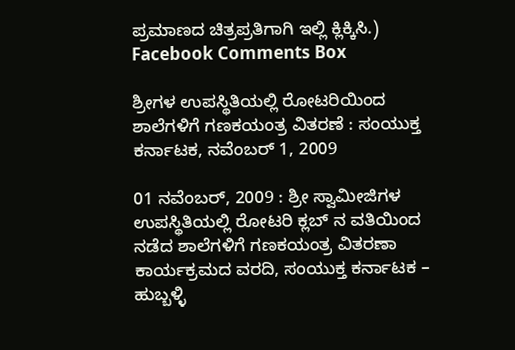ಪ್ರಮಾಣದ ಚಿತ್ರಪ್ರತಿಗಾಗಿ ಇಲ್ಲಿ ಕ್ಲಿಕ್ಕಿಸಿ.) Facebook Comments Box

ಶ್ರೀಗಳ ಉಪಸ್ಥಿತಿಯಲ್ಲಿ ರೋಟರಿಯಿಂದ ಶಾಲೆಗಳಿಗೆ ಗಣಕಯಂತ್ರ ವಿತರಣೆ : ಸಂಯುಕ್ತ ಕರ್ನಾಟಕ, ನವೆಂಬರ್ 1, 2009

01 ನವೆಂಬರ್, 2009 : ಶ್ರೀ ಸ್ವಾಮೀಜಿಗಳ ಉಪಸ್ಥಿತಿಯಲ್ಲಿ ರೋಟರಿ ಕ್ಲಬ್ ನ ವತಿಯಿಂದ ನಡೆದ ಶಾಲೆಗಳಿಗೆ ಗಣಕಯಂತ್ರ ವಿತರಣಾ ಕಾರ್ಯಕ್ರಮದ ವರದಿ, ಸಂಯುಕ್ತ ಕರ್ನಾಟಕ – ಹುಬ್ಬಳ್ಳಿ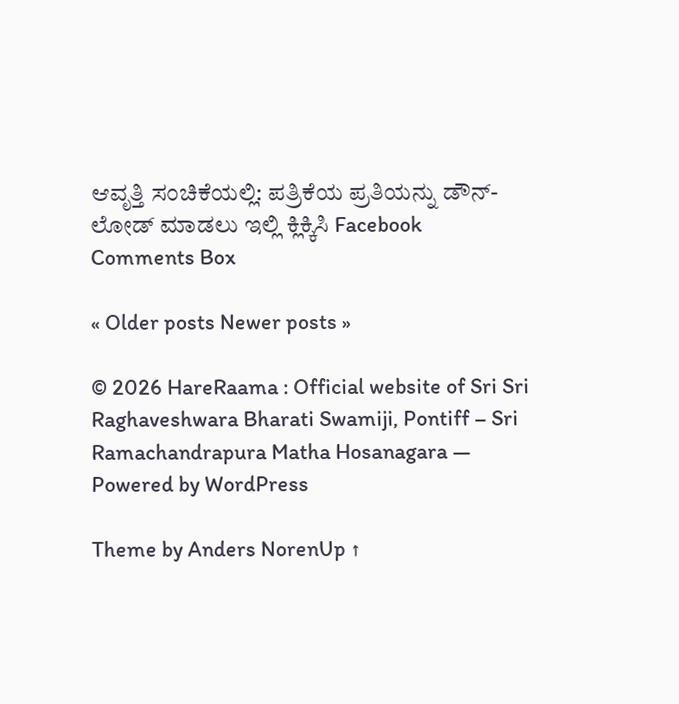ಆವೃತ್ತಿ ಸಂಚಿಕೆಯಲ್ಲಿ: ಪತ್ರಿಕೆಯ ಪ್ರತಿಯನ್ನು ಡೌನ್-ಲೋಡ್ ಮಾಡಲು ಇಲ್ಲಿ ಕ್ಲಿಕ್ಕಿಸಿ Facebook Comments Box

« Older posts Newer posts »

© 2026 HareRaama : Official website of Sri Sri Raghaveshwara Bharati Swamiji, Pontiff – Sri Ramachandrapura Matha Hosanagara — Powered by WordPress

Theme by Anders NorenUp ↑